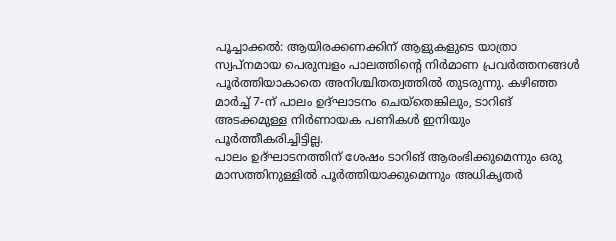പൂച്ചാക്കൽ: ആയിരക്കണക്കിന് ആളുകളുടെ യാത്രാ സ്വപ്നമായ പെരുമ്പളം പാലത്തിന്റെ നിർമാണ പ്രവർത്തനങ്ങൾ പൂർത്തിയാകാതെ അനിശ്ചിതത്വത്തിൽ തുടരുന്നു. കഴിഞ്ഞ മാർച്ച് 7-ന് പാലം ഉദ്ഘാടനം ചെയ്തെങ്കിലും, ടാറിങ് അടക്കമുള്ള നിർണായക പണികൾ ഇനിയും പൂർത്തീകരിച്ചിട്ടില്ല.
പാലം ഉദ്ഘാടനത്തിന് ശേഷം ടാറിങ് ആരംഭിക്കുമെന്നും ഒരു മാസത്തിനുള്ളിൽ പൂർത്തിയാക്കുമെന്നും അധികൃതർ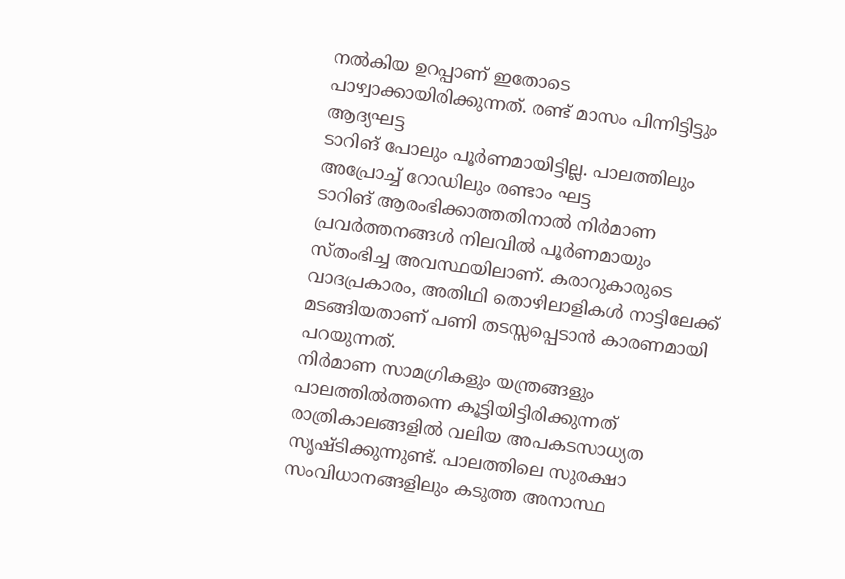നൽകിയ ഉറപ്പാണ് ഇതോടെ പാഴ്വാക്കായിരിക്കുന്നത്. രണ്ട് മാസം പിന്നിട്ടിട്ടും ആദ്യഘട്ട
ടാറിങ് പോലും പൂർണമായിട്ടില്ല. പാലത്തിലും അപ്രോച്ച് റോഡിലും രണ്ടാം ഘട്ട
ടാറിങ് ആരംഭിക്കാത്തതിനാൽ നിർമാണ പ്രവർത്തനങ്ങൾ നിലവിൽ പൂർണമായും സ്തംഭിച്ച അവസ്ഥയിലാണ്. കരാറുകാരുടെ വാദപ്രകാരം, അതിഥി തൊഴിലാളികൾ നാട്ടിലേക്ക് മടങ്ങിയതാണ് പണി തടസ്സപ്പെടാൻ കാരണമായി പറയുന്നത്.
നിർമാണ സാമഗ്രികളും യന്ത്രങ്ങളും പാലത്തിൽത്തന്നെ കൂട്ടിയിട്ടിരിക്കുന്നത് രാത്രികാലങ്ങളിൽ വലിയ അപകടസാധ്യത സൃഷ്ടിക്കുന്നുണ്ട്. പാലത്തിലെ സുരക്ഷാ സംവിധാനങ്ങളിലും കടുത്ത അനാസ്ഥ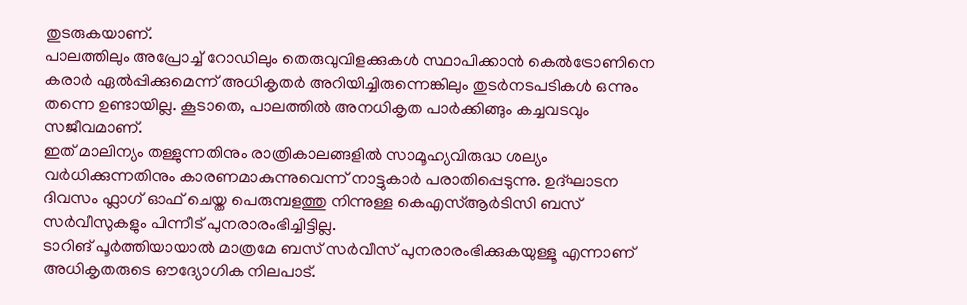തുടരുകയാണ്.
പാലത്തിലും അപ്രോച്ച് റോഡിലും തെരുവുവിളക്കുകൾ സ്ഥാപിക്കാൻ കെൽട്രോണിനെ കരാർ ഏൽപ്പിക്കുമെന്ന് അധികൃതർ അറിയിച്ചിരുന്നെങ്കിലും തുടർനടപടികൾ ഒന്നും തന്നെ ഉണ്ടായില്ല. കൂടാതെ, പാലത്തിൽ അനധികൃത പാർക്കിങ്ങും കച്ചവടവും സജീവമാണ്.
ഇത് മാലിന്യം തള്ളുന്നതിനും രാത്രികാലങ്ങളിൽ സാമൂഹ്യവിരുദ്ധ ശല്യം വർധിക്കുന്നതിനും കാരണമാകുന്നുവെന്ന് നാട്ടുകാർ പരാതിപ്പെടുന്നു. ഉദ്ഘാടന ദിവസം ഫ്ലാഗ് ഓഫ് ചെയ്ത പെരുമ്പളത്തു നിന്നുള്ള കെഎസ്ആർടിസി ബസ് സർവീസുകളും പിന്നീട് പുനരാരംഭിച്ചിട്ടില്ല.
ടാറിങ് പൂർത്തിയായാൽ മാത്രമേ ബസ് സർവീസ് പുനരാരംഭിക്കുകയുള്ളൂ എന്നാണ് അധികൃതരുടെ ഔദ്യോഗിക നിലപാട്.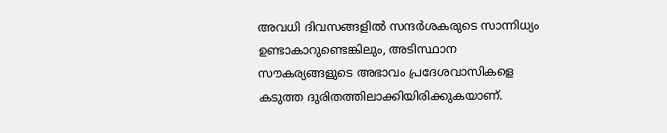അവധി ദിവസങ്ങളിൽ സന്ദർശകരുടെ സാന്നിധ്യം ഉണ്ടാകാറുണ്ടെങ്കിലും, അടിസ്ഥാന സൗകര്യങ്ങളുടെ അഭാവം പ്രദേശവാസികളെ കടുത്ത ദുരിതത്തിലാക്കിയിരിക്കുകയാണ്.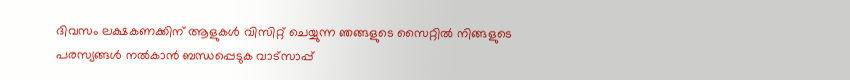ദിവസം ലക്ഷകണക്കിന് ആളുകൾ വിസിറ്റ് ചെയ്യുന്ന ഞങ്ങളുടെ സൈറ്റിൽ നിങ്ങളുടെ പരസ്യങ്ങൾ നൽകാൻ ബന്ധപ്പെടുക വാട്സാപ്പ്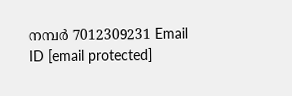നമ്പർ 7012309231 Email ID [email protected]